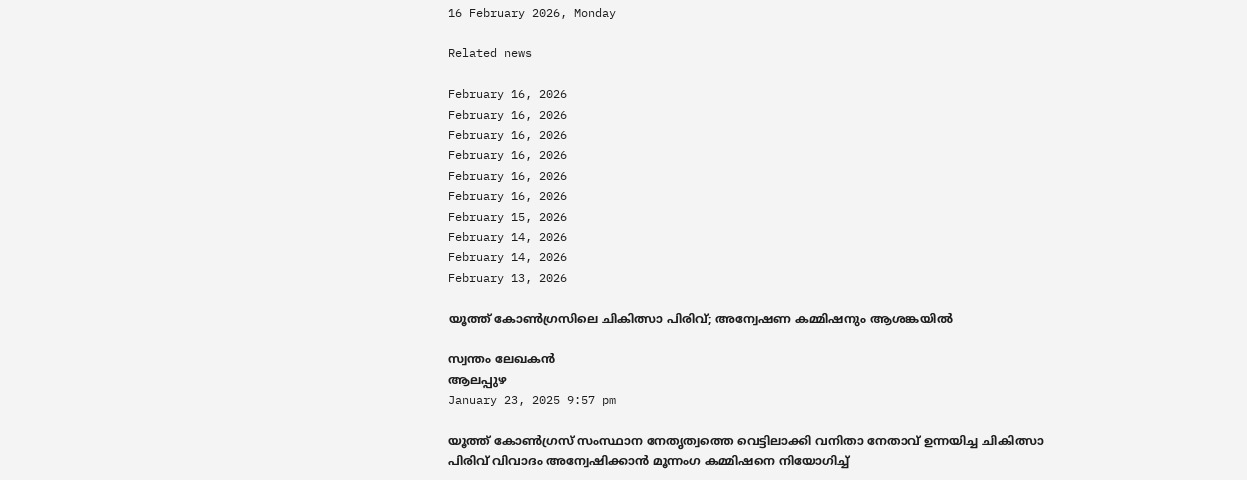16 February 2026, Monday

Related news

February 16, 2026
February 16, 2026
February 16, 2026
February 16, 2026
February 16, 2026
February 16, 2026
February 15, 2026
February 14, 2026
February 14, 2026
February 13, 2026

യൂത്ത് കോൺഗ്രസിലെ ചികിത്സാ പിരിവ്; അന്വേഷണ കമ്മിഷനും ആശങ്കയിൽ

സ്വന്തം ലേഖകൻ
ആലപ്പുഴ
January 23, 2025 9:57 pm

യൂത്ത് കോൺഗ്രസ് സംസ്ഥാന നേതൃത്വത്തെ വെട്ടിലാക്കി വനിതാ നേതാവ് ഉന്നയിച്ച ചികിത്സാ പിരിവ് വിവാദം അന്വേഷിക്കാൻ മൂന്നംഗ കമ്മിഷനെ നിയോഗിച്ച്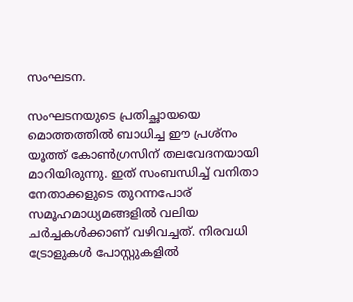സംഘടന.

സംഘടനയുടെ പ്രതിച്ഛായയെ മൊത്തത്തിൽ ബാധിച്ച ഈ പ്രശ്നം യൂത്ത് കോണ്‍ഗ്രസിന് തലവേദനയായി മാറിയിരുന്നു. ഇത് സംബന്ധിച്ച് വനിതാ നേതാക്കളുടെ തുറന്നപോര് സമൂഹമാധ്യമങ്ങളിൽ വലിയ ചർച്ചകൾക്കാണ് വഴിവച്ചത്. നിരവധി ട്രോളുകൾ പോസ്റ്റുകളിൽ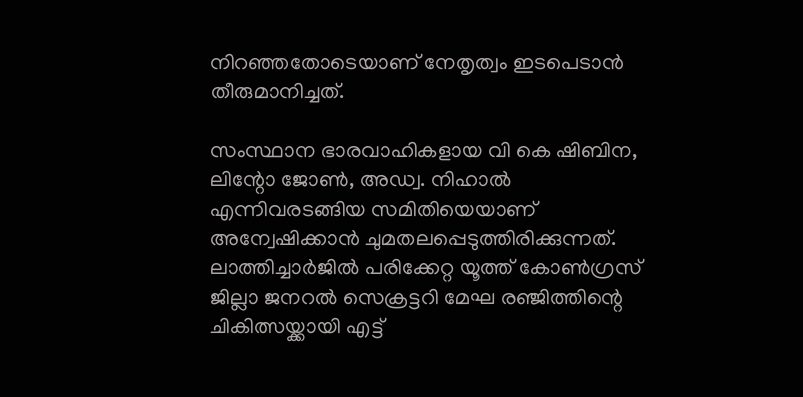നിറഞ്ഞതോടെയാണ് നേതൃത്വം ഇടപെടാൻ തീരുമാനിച്ചത്.

സംസ്ഥാന ഭാരവാഹികളായ വി കെ ഷിബിന, ലിന്റോ ജോൺ, അഡ്വ. നിഹാൽ എന്നിവരടങ്ങിയ സമിതിയെയാണ് അന്വേഷിക്കാൻ ചുമതലപ്പെടുത്തിരിക്കുന്നത്. ലാത്തിച്ചാർജിൽ പരിക്കേറ്റ യൂത്ത് കോൺഗ്രസ് ജില്ലാ ജനറൽ സെക്രട്ടറി മേഘ രഞ്ജിത്തിന്റെ ചികിത്സയ്ക്കായി എട്ട്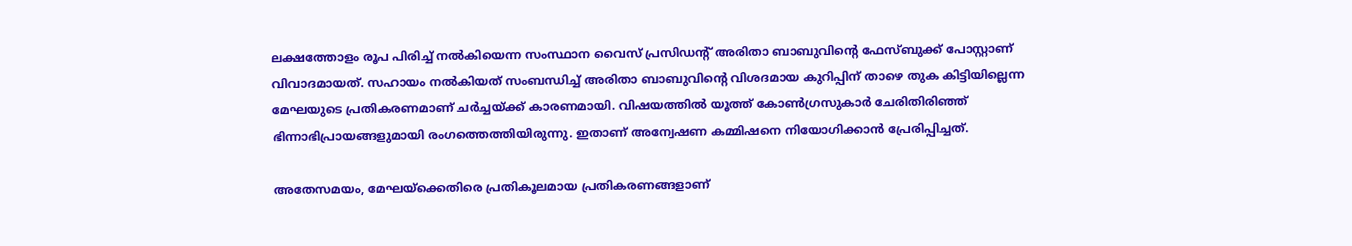ലക്ഷത്തോളം രൂപ പിരിച്ച് നൽകിയെന്ന സംസ്ഥാന വൈസ് പ്രസിഡന്റ് അരിതാ ബാബുവിന്റെ ഫേസ്ബുക്ക് പോസ്റ്റാണ് വിവാദമായത്. സഹായം നൽകിയത് സംബന്ധിച്ച് അരിതാ ബാബുവിന്റെ വിശദമായ കുറിപ്പിന് താഴെ തുക കിട്ടിയില്ലെന്ന മേഘയുടെ പ്രതികരണമാണ് ചർച്ചയ്ക്ക് കാരണമായി. വിഷയത്തിൽ യൂത്ത് കോൺഗ്രസുകാർ ചേരിതിരിഞ്ഞ് ഭിന്നാഭിപ്രായങ്ങളുമായി രംഗത്തെത്തിയിരുന്നു. ഇതാണ് അന്വേഷണ കമ്മിഷനെ നിയോഗിക്കാൻ പ്രേരിപ്പിച്ചത്.

അതേസമയം, മേഘയ്ക്കെതിരെ പ്രതികൂലമായ പ്രതികരണങ്ങളാണ്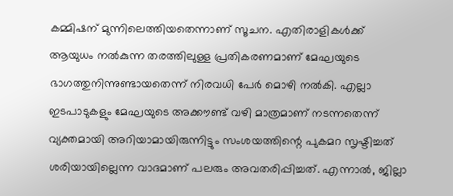കമ്മിഷന് മുന്നിലെത്തിയതെന്നാണ് സൂചന. എതിരാളികൾക്ക് ആയുധം നൽകുന്ന തരത്തിലുള്ള പ്രതികരണമാണ് മേഘയുടെ ഭാഗത്തുനിന്നുണ്ടായതെന്ന് നിരവധി പേർ മൊഴി നൽകി. എല്ലാ ഇടപാടുകളും മേഘയുടെ അക്കൗണ്ട് വഴി മാത്രമാണ് നടന്നതെന്ന് വ്യക്തമായി അറിയാമായിരുന്നിട്ടും സംശയത്തിന്റെ പുകമറ സൃഷ്ടിച്ചത് ശരിയായില്ലെന്ന വാദമാണ് പലരും അവതരിപ്പിച്ചത്. എന്നാൽ, ജില്ലാ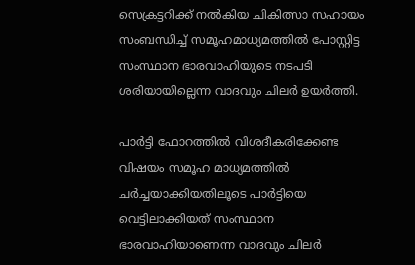സെക്രട്ടറിക്ക് നൽകിയ ചികിത്സാ സഹായം സംബന്ധിച്ച് സമൂഹമാധ്യമത്തിൽ പോസ്റ്റിട്ട സംസ്ഥാന ഭാരവാഹിയുടെ നടപടി ശരിയായില്ലെന്ന വാദവും ചിലർ ഉയർത്തി.

പാർട്ടി ഫോറത്തിൽ വിശദീകരിക്കേണ്ട വിഷയം സമൂഹ മാധ്യമത്തിൽ ചർച്ചയാക്കിയതിലൂടെ പാർട്ടിയെ വെട്ടിലാക്കിയത് സംസ്ഥാന ഭാരവാഹിയാണെന്ന വാദവും ചിലർ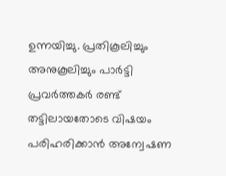ഉന്നയിച്ചു. പ്രതികൂലിച്ചും അനുകൂലിച്ചും പാർട്ടി പ്രവർത്തകർ രണ്ട് തട്ടിലായതോടെ വിഷയം പരിഹരിക്കാൻ അന്വേഷണ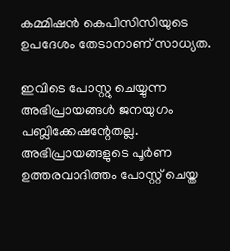കമ്മിഷൻ കെപിസിസിയുടെ ഉപദേശം തേടാനാണ് സാധ്യത.

ഇവിടെ പോസ്റ്റു ചെയ്യുന്ന അഭിപ്രായങ്ങള്‍ ജനയുഗം പബ്ലിക്കേഷന്റേതല്ല. അഭിപ്രായങ്ങളുടെ പൂര്‍ണ ഉത്തരവാദിത്തം പോസ്റ്റ് ചെയ്ത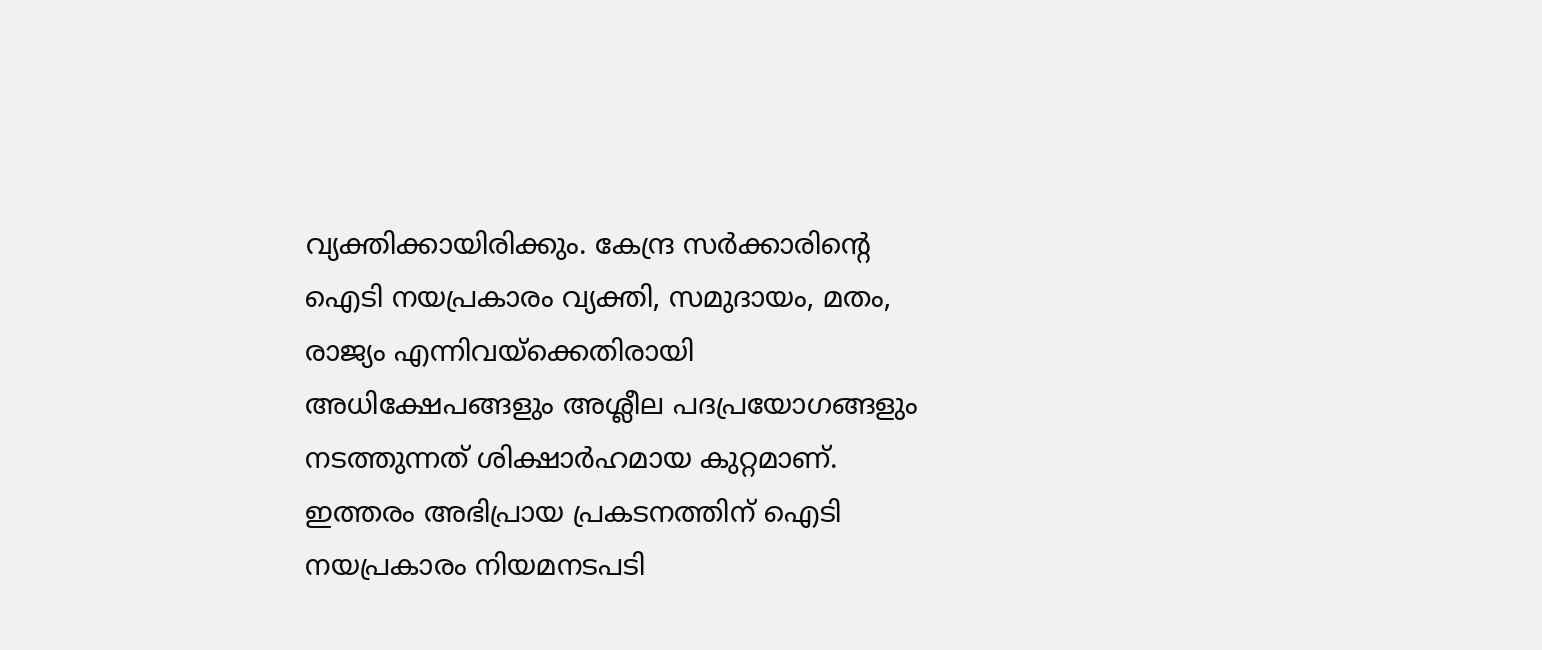വ്യക്തിക്കായിരിക്കും. കേന്ദ്ര സര്‍ക്കാരിന്റെ ഐടി നയപ്രകാരം വ്യക്തി, സമുദായം, മതം, രാജ്യം എന്നിവയ്‌ക്കെതിരായി അധിക്ഷേപങ്ങളും അശ്ലീല പദപ്രയോഗങ്ങളും നടത്തുന്നത് ശിക്ഷാര്‍ഹമായ കുറ്റമാണ്. ഇത്തരം അഭിപ്രായ പ്രകടനത്തിന് ഐടി നയപ്രകാരം നിയമനടപടി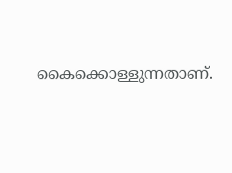കൈക്കൊള്ളുന്നതാണ്.